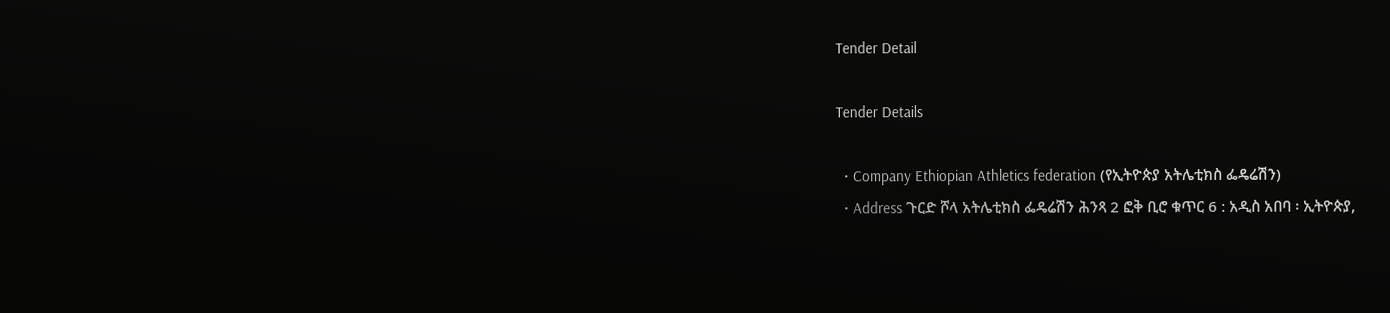Tender Detail

Tender Details

  • Company Ethiopian Athletics federation (የኢትዮጵያ አትሌቲክስ ፌዴሬሽን)
  • Address ጉርድ ሾላ አትሌቲክስ ፌዴሬሽን ሕንጻ 2 ፎቅ ቢሮ ቁጥር 6 : አዲስ አበባ ፡ ኢትዮጵያ,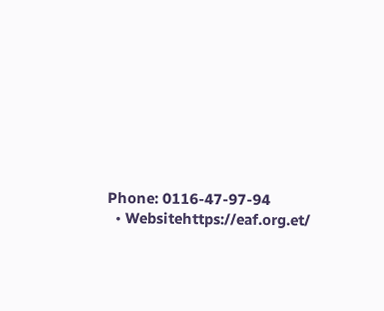Phone: 0116-47-97-94
  • Websitehttps://eaf.org.et/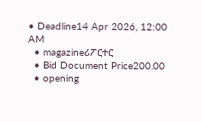• Deadline14 Apr 2026, 12:00 AM
  • magazineሪፖርተር
  • Bid Document Price200.00
  • opening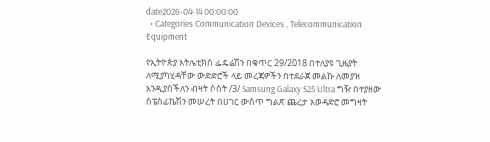date2026-04-14 00:00:00
  • Categories Communication Devices , Telecommunication Equipment

የኢትዮጵያ አትሌቲክስ ፌዴሬሽን በቁጥር 29/2018 በተለያዩ ጊዜያት ለሚያካሂዳቸው ውድድሮች ላይ መረጃዎችን በተደራጀ መልኩ ለመያዝ እንዲያስችለን ብዛት ሶስት /3/ Samsung Galaxy S25 Ultra ግዥ በተያዘው ስፔስፊኬሽን መሠረት በሀገር ውስጥ ግልጽ ጨረታ አወዳድሮ መግዛት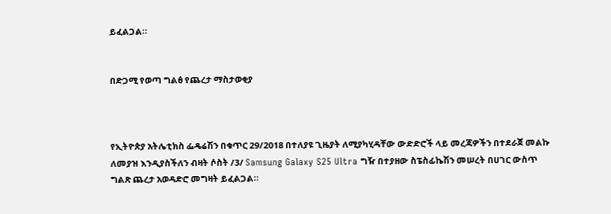ይፈልጋል።


በድጋሚ የወጣ ግልፅ የጨረታ ማስታወቂያ



የኢትዮጵያ አትሌቲክስ ፌዴሬሽን በቁጥር 29/2018 በተለያዩ ጊዜያት ለሚያካሂዳቸው ውድድሮች ላይ መረጃዎችን በተደራጀ መልኩ ለመያዝ እንዲያስችለን ብዛት ሶስት /3/ Samsung Galaxy S25 Ultra ግዥ በተያዘው ስፔስፊኬሽን መሠረት በሀገር ውስጥ ግልጽ ጨረታ አወዳድሮ መግዛት ይፈልጋል።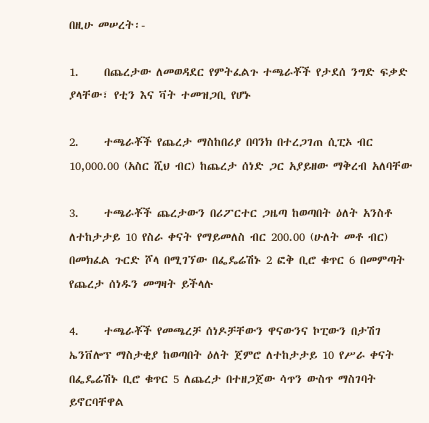በዚሁ መሠረት፡-

1.     በጨረታው ለመወዳደር የምትፈልጉ ተጫራቾች የታደሰ ንግድ ፍቃድ ያላቸው፣ የቲን እና ቫት ተመዝጋቢ የሆኑ

2.     ተጫራቾች የጨረታ ማስከበሪያ በባንክ በተረጋገጠ ሲፒኦ ብር 10,000.00 (አስር ሺህ ብር) ከጨረታ ሰነድ ጋር አያይዘው ማቅረብ አለባቸው

3.     ተጫራቾች ጨረታውን በሪፖርተር ጋዜጣ ከወጣበት ዕለት አንስቶ ለተከታታይ 10 የስራ ቀናት የማይመለስ ብር 200.00 (ሁለት መቶ ብር) በመክፈል ጉርድ ሾላ በሚገኘው በፌዴሬሽኑ 2 ፎቅ ቢሮ ቁጥር 6 በመምጣት የጨረታ ሰነዱን መግዛት ይችላሉ

4.     ተጫራቾች የመጫረቻ ሰነዶቻቸውን ዋናውንና ኮፒውን በታሽገ ኤንቨሎፕ ማስታቂያ ከወጣበት ዕለት ጀምሮ ለተከታታይ 10 የሥራ ቀናት በፌዴሬሽኑ ቢሮ ቁጥር 5 ለጨረታ በተዘጋጀው ሳጥን ውስጥ ማስገባት ይኖርባቸዋል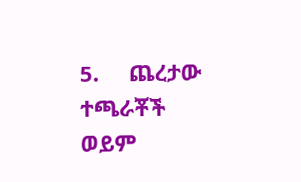5.     ጨረታው ተጫራቾች ወይም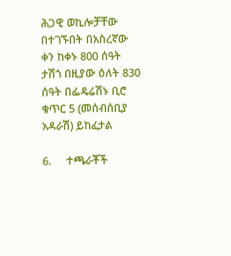ሕጋዊ ወኪሎቻቸው በተገኙበት በአስረኛው ቀን ከቀኑ 800 ሰዓት ታሽጎ በዚያው ዕለት 830 ሰዓት በፌዴሬሽኑ ቢሮ ቁጥር 5 (መሰብሰቢያ አዳራሽ) ይከፈታል

6.     ተጫራቾች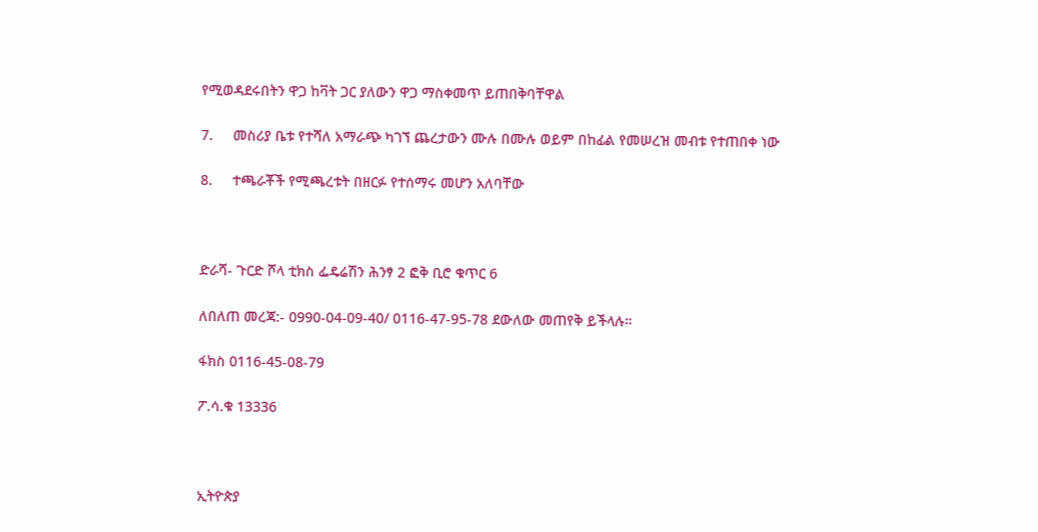የሚወዳደሩበትን ዋጋ ከቫት ጋር ያለውን ዋጋ ማስቀመጥ ይጠበቅባቸዋል

7.     መስሪያ ቤቱ የተሻለ አማራጭ ካገኘ ጨረታውን ሙሉ በሙሉ ወይም በከፊል የመሠረዝ መብቱ የተጠበቀ ነው

8.     ተጫራቾች የሚጫረቱት በዘርፉ የተሰማሩ መሆን አለባቸው



ድራሻ- ጉርድ ሾላ ቲክስ ፌዴሬሽን ሕንፃ 2 ፎቅ ቢሮ ቁጥር 6

ለበለጠ መረጃ:- 0990-04-09-40/ 0116-47-95-78 ደውለው መጠየቅ ይችላሉ።

ፋክስ 0116-45-08-79

ፖ.ሳ.ቁ 13336



ኢትዮጵያ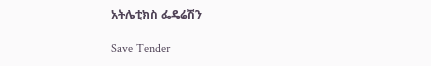አትሌቲክስ ፌዴሬሽን

Save Tender